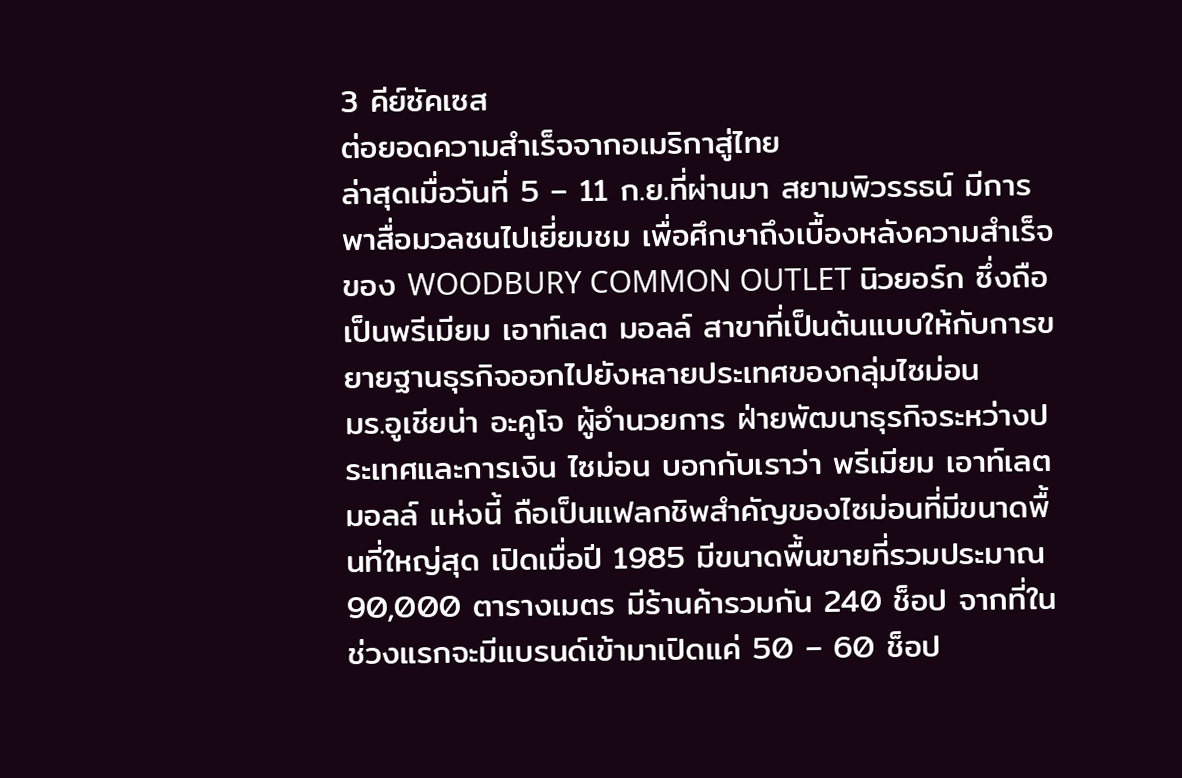3 คีย์ซัคเซส
ต่อยอดความสำเร็จจากอเมริกาสู่ไทย
ล่าสุดเมื่อวันที่ 5 – 11 ก.ย.ที่ผ่านมา สยามพิวรรธน์ มีการพาสื่อมวลชนไปเยี่ยมชม เพื่อศึกษาถึงเบื้องหลังความสำเร็จของ WOODBURY COMMON OUTLET นิวยอร์ก ซึ่งถือเป็นพรีเมียม เอาท์เลต มอลล์ สาขาที่เป็นต้นแบบให้กับการขยายฐานธุรกิจออกไปยังหลายประเทศของกลุ่มไซม่อน
มร.อูเชียน่า อะคูโจ ผู้อำนวยการ ฝ่ายพัฒนาธุรกิจระหว่างประเทศและการเงิน ไซม่อน บอกกับเราว่า พรีเมียม เอาท์เลต มอลล์ แห่งนี้ ถือเป็นแฟลกชิพสำคัญของไซม่อนที่มีขนาดพื้นที่ใหญ่สุด เปิดเมื่อปี 1985 มีขนาดพื้นขายที่รวมประมาณ 90,000 ตารางเมตร มีร้านค้ารวมกัน 240 ช็อป จากที่ในช่วงแรกจะมีแบรนด์เข้ามาเปิดแค่ 50 – 60 ช็อป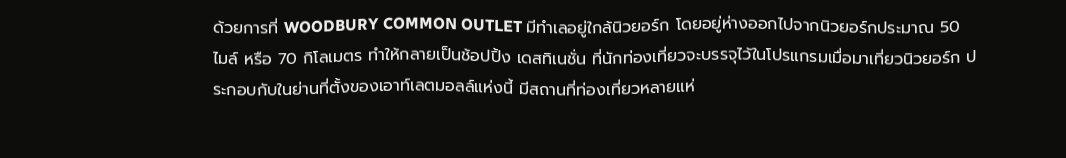ด้วยการที่ WOODBURY COMMON OUTLET มีทำเลอยู่ใกล้นิวยอร์ก โดยอยู่ห่างออกไปจากนิวยอร์กประมาณ 50 ไมล์ หรือ 70 กิโลเมตร ทำให้กลายเป็นช้อปปิ้ง เดสทิเนชั่น ที่นักท่องเที่ยวจะบรรจุไว้ในโปรแกรมเมื่อมาเที่ยวนิวยอร์ก ประกอบกับในย่านที่ตั้งของเอาท์เลตมอลล์แห่งนี้ มีสถานที่ท่องเที่ยวหลายแห่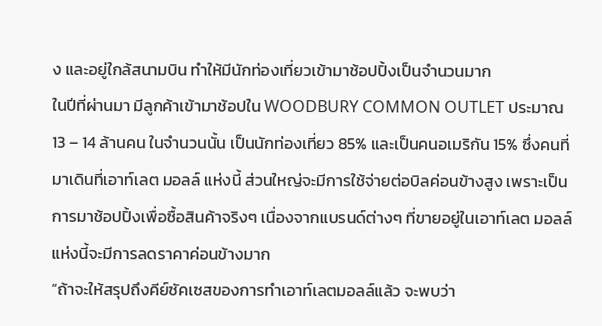ง และอยู่ใกล้สนามบิน ทำให้มีนักท่องเที่ยวเข้ามาช้อปปิ้งเป็นจำนวนมาก
ในปีที่ผ่านมา มีลูกค้าเข้ามาช้อปใน WOODBURY COMMON OUTLET ประมาณ 13 – 14 ล้านคน ในจำนวนนั้น เป็นนักท่องเที่ยว 85% และเป็นคนอเมริกัน 15% ซึ่งคนที่มาเดินที่เอาท์เลต มอลล์ แห่งนี้ ส่วนใหญ่จะมีการใช้จ่ายต่อบิลค่อนข้างสูง เพราะเป็นการมาช้อปปิ้งเพื่อซื้อสินค้าจริงๆ เนื่องจากแบรนด์ต่างๆ ที่ขายอยู่ในเอาท์เลต มอลล์ แห่งนี้จะมีการลดราคาค่อนข้างมาก
“ถ้าจะให้สรุปถึงคีย์ซัคเซสของการทำเอาท์เลตมอลล์แล้ว จะพบว่า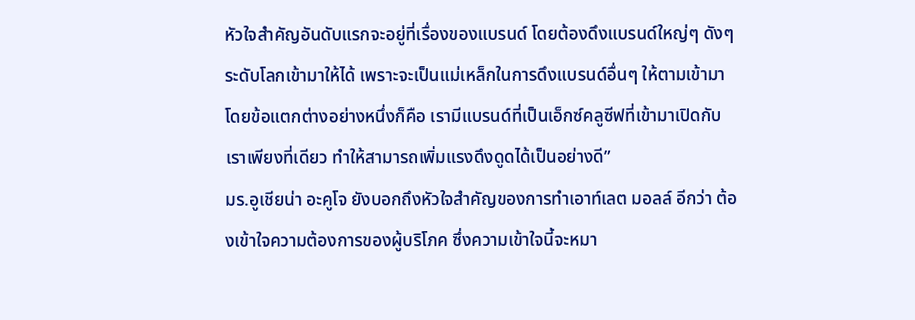หัวใจสำคัญอันดับแรกจะอยู่ที่เรื่องของแบรนด์ โดยต้องดึงแบรนด์ใหญ่ๆ ดังๆ ระดับโลกเข้ามาให้ได้ เพราะจะเป็นแม่เหล็กในการดึงแบรนด์อื่นๆ ให้ตามเข้ามา โดยข้อแตกต่างอย่างหนึ่งก็คือ เรามีแบรนด์ที่เป็นเอ็กซ์คลูซีฟที่เข้ามาเปิดกับเราเพียงที่เดียว ทำให้สามารถเพิ่มแรงดึงดูดได้เป็นอย่างดี”
มร.อูเชียน่า อะคูโจ ยังบอกถึงหัวใจสำคัญของการทำเอาท์เลต มอลล์ อีกว่า ต้องเข้าใจความต้องการของผู้บริโภค ซึ่งความเข้าใจนี้จะหมา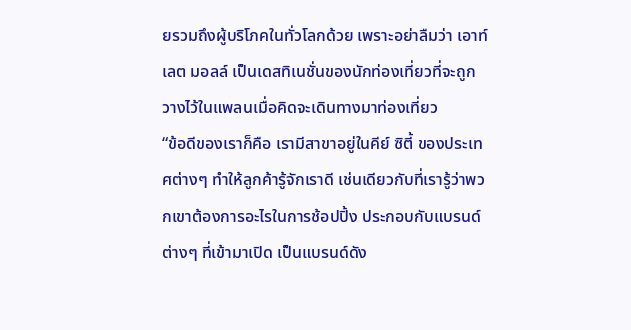ยรวมถึงผู้บริโภคในทั่วโลกด้วย เพราะอย่าลืมว่า เอาท์เลต มอลล์ เป็นเดสทิเนชั่นของนักท่องเที่ยวที่จะถูกวางไว้ในแพลนเมื่อคิดจะเดินทางมาท่องเที่ยว
“ข้อดีของเราก็คือ เรามีสาขาอยู่ในคีย์ ซิตี้ ของประเทศต่างๆ ทำให้ลูกค้ารู้จักเราดี เช่นเดียวกับที่เรารู้ว่าพวกเขาต้องการอะไรในการช้อปปิ้ง ประกอบกับแบรนด์ต่างๆ ที่เข้ามาเปิด เป็นแบรนด์ดัง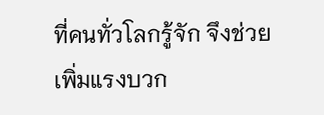ที่คนทั่วโลกรู้จัก จึงช่วยเพิ่มแรงบวก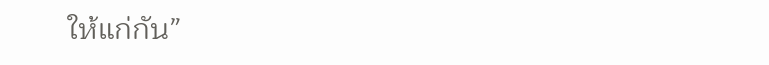ให้แก่กัน”